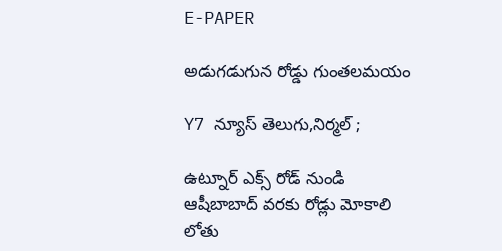E-PAPER

అడుగడుగున రోడ్డు గుంతలమయం

Y7 న్యూస్ తెలుగు,నిర్మల్ ;

ఉట్నూర్ ఎక్స్ రోడ్ నుండి ఆషీబాబాద్ వరకు రోడ్లు మోకాలి లోతు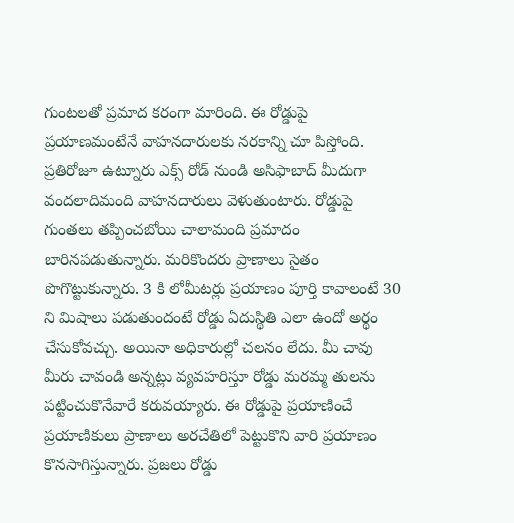గుంటలతో ప్రమాద కరంగా మారింది. ఈ రోడ్డుపై ప్రయాణమంటేనే వాహనదారులకు నరకాన్ని చూ పిస్తోంది. ప్రతిరోజూ ఉట్నూరు ఎక్స్ రోడ్ నుండి అసిఫాబాద్ మీదుగా వందలాదిమంది వాహనదారులు వెళుతుంటారు. రోడ్డుపై గుంతలు తప్పించబోయి చాలామంది ప్రమాదం బారినపడుతున్నారు. మరికొందరు ప్రాణాలు సైతం పొగొట్టుకున్నారు. 3 కి లోమీటర్లు ప్రయాణం పూర్తి కావాలంటే 30 ని మిషాలు పడుతుందంటే రోడ్డు ఏదుస్థితి ఎలా ఉందో అర్థం చేసుకోవచ్చు. అయినా అధికారుల్లో చలనం లేదు. మీ చావు మీరు చావండి అన్నట్లు వ్యవహరిస్తూ రోడ్డు మరమ్మ తులను పట్టించుకొనేవారే కరువయ్యారు. ఈ రోడ్డుపై ప్రయాణించే ప్రయాణికులు ప్రాణాలు అరచేతిలో పెట్టుకొని వారి ప్రయాణం కొనసాగిస్తున్నారు. ప్రజలు రోడ్డు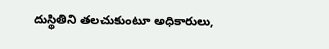దుస్థితిని తలచుకుంటూ అధికారులు,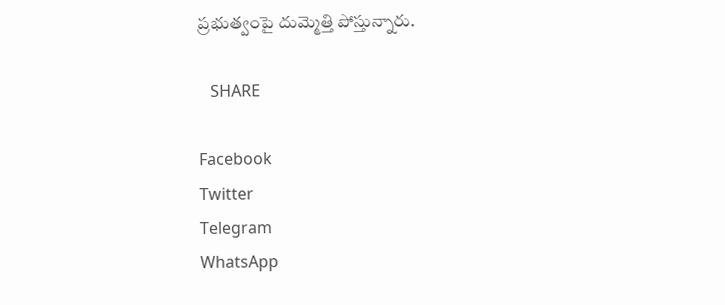ప్రభుత్వంపై దుమ్మెత్తి పోస్తున్నారు.

   SHARE

Facebook
Twitter
Telegram
WhatsApp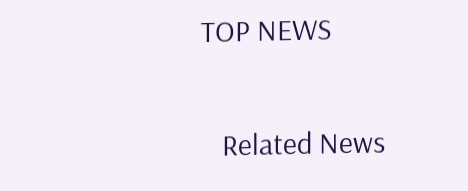TOP NEWS

   Related News